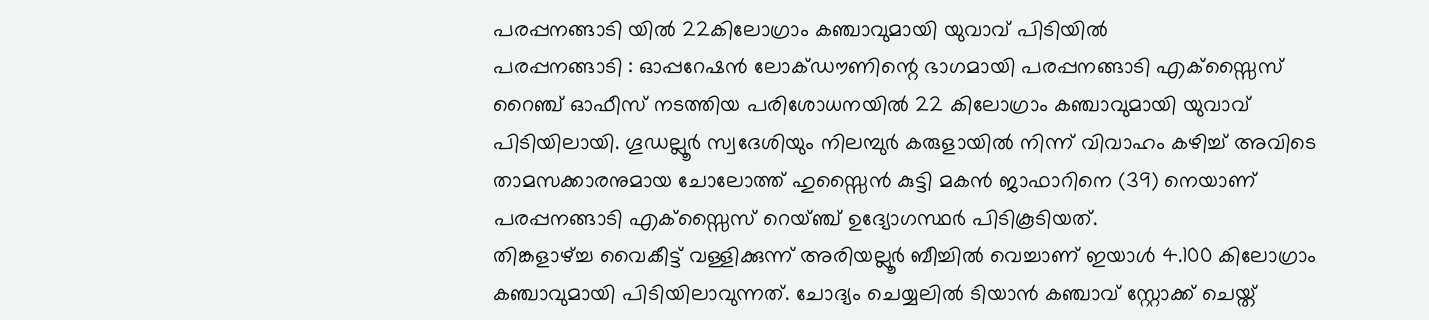പരപ്പനങ്ങാടി യിൽ 22കിലോഗ്രാം കഞ്ചാവുമായി യുവാവ് പിടിയിൽ
പരപ്പനങ്ങാടി : ഓപ്പറേഷൻ ലോക്ഡൗണിന്റെ ഭാഗമായി പരപ്പനങ്ങാടി എക്സ്സൈസ് റൈഞ്ച് ഓഫീസ് നടത്തിയ പരിശോധനയിൽ 22 കിലോഗ്രാം കഞ്ചാവുമായി യുവാവ് പിടിയിലായി. ഗൂഡല്ലൂർ സ്വദേശിയും നിലമ്പുർ കരുളായിൽ നിന്ന് വിവാഹം കഴിച്ച് അവിടെ താമസക്കാരനുമായ ചോലോത്ത് ഹുസ്സൈൻ കുട്ടി മകൻ ജാഫാറിനെ (39) നെയാണ് പരപ്പനങ്ങാടി എക്സ്സൈസ് റെയ്ഞ്ച് ഉദ്യോഗസ്ഥർ പിടികൂടിയത്.
തിങ്കളാഴ്ച്ച വൈകീട്ട് വള്ളിക്കുന്ന് അരിയല്ലൂർ ബീച്ചിൽ വെച്ചാണ് ഇയാൾ 4.100 കിലോഗ്രാം കഞ്ചാവുമായി പിടിയിലാവുന്നത്. ചോദ്യം ചെയ്യലിൽ ടിയാൻ കഞ്ചാവ് സ്റ്റോക്ക് ചെയ്ത്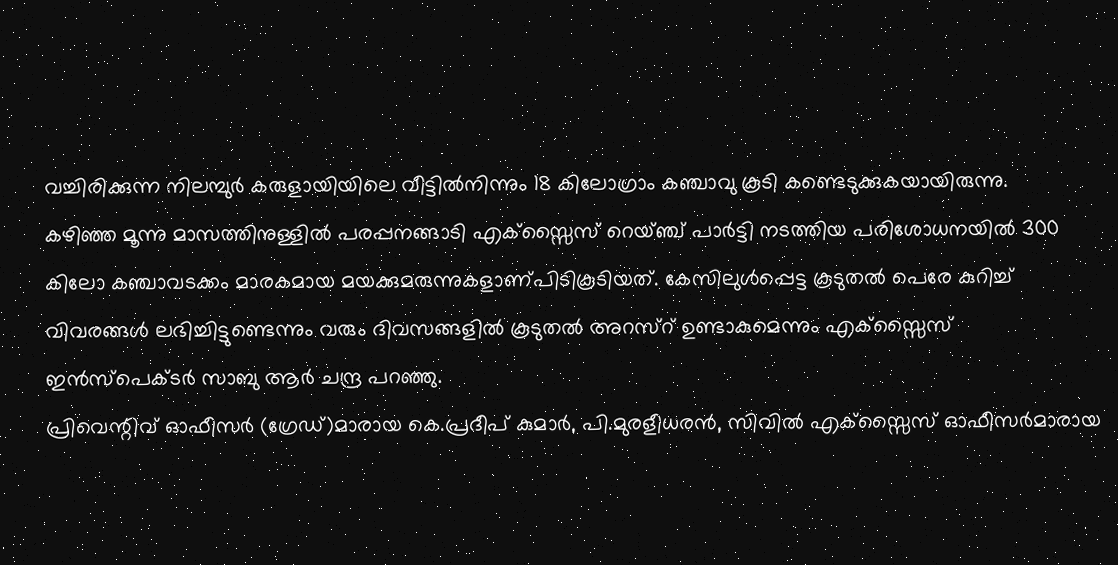വച്ചിരിക്കുന്ന നിലമ്പുർ കരുളായിയിലെ വീട്ടിൽനിന്നും 18 കിലോഗ്രാം കഞ്ചാവു കൂടി കണ്ടെടുക്കുകയായിരുന്നു.
കഴിഞ്ഞ മൂന്നു മാസത്തിനുള്ളിൽ പരപ്പനങ്ങാടി എക്സ്സൈസ് റെയ്ഞ്ച് പാർട്ടി നടത്തിയ പരിശോധനയിൽ 300
കിലോ കഞ്ചാവടക്കം മാരകമായ മയക്കുമരുന്നുകളാണ്പിടികൂടിയത്. കേസിലുൾപ്പെട്ട കൂടുതൽ പെരേ കുറിച്ച് വിവരങ്ങൾ ലഭിച്ചിട്ടുണ്ടെന്നും വരും ദിവസങ്ങളിൽ കൂടുതൽ അറസ്റ് ഉണ്ടാകുമെന്നും എക്സ്സൈസ് ഇൻസ്പെക്ടർ സാബു ആർ ചന്ദ്ര പറഞ്ഞു.
പ്രിവെന്റിവ് ഓഫീസർ (ഗ്രേഡ്)മാരായ കെ.പ്രദീപ് കുമാർ, പി.മുരളീധരൻ, സിവിൽ എക്സ്സൈസ് ഓഫീസർമാരായ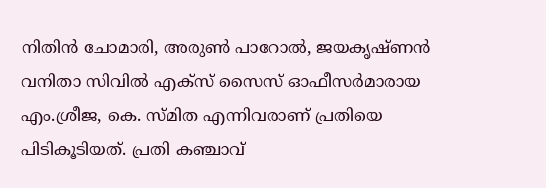നിതിൻ ചോമാരി, അരുൺ പാറോൽ, ജയകൃഷ്ണൻ വനിതാ സിവിൽ എക്സ് സൈസ് ഓഫീസർമാരായ എം.ശ്രീജ, കെ. സ്മിത എന്നിവരാണ് പ്രതിയെ പിടികൂടിയത്. പ്രതി കഞ്ചാവ്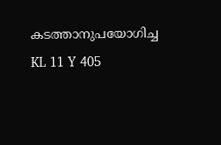കടത്താനുപയോഗിച്ച KL 11 Y 405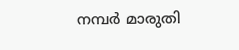നമ്പർ മാരുതി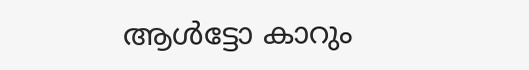ആൾട്ടോ കാറും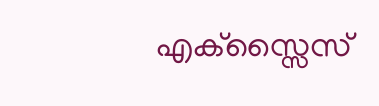എക്സ്സൈസ്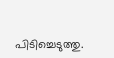പിടിച്ചെടുത്തു.